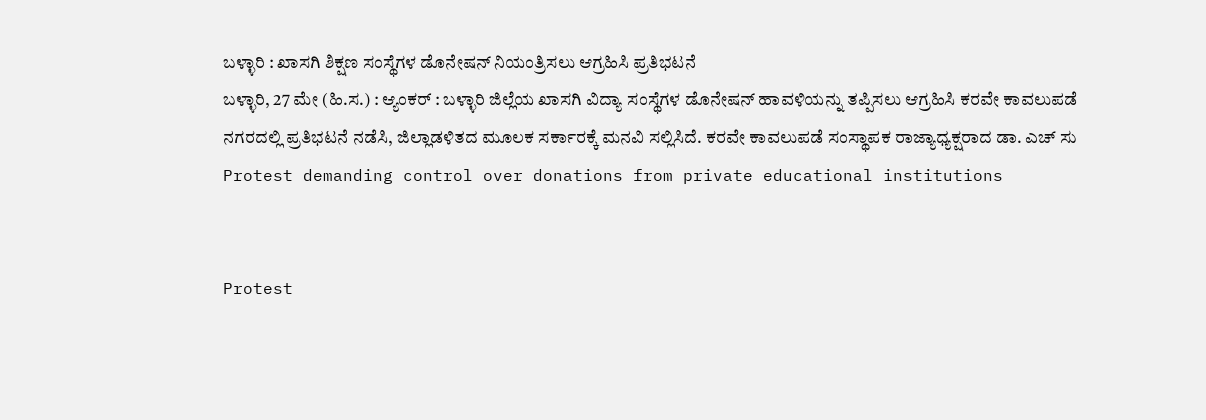ಬಳ್ಳಾರಿ : ಖಾಸಗಿ ಶಿಕ್ಷಣ ಸಂಸ್ಥೆಗಳ ಡೊನೇಷನ್ ನಿಯಂತ್ರಿಸಲು ಆಗ್ರಹಿಸಿ ಪ್ರತಿಭಟನೆ
ಬಳ್ಳಾರಿ, 27 ಮೇ (ಹಿ.ಸ.) : ಆ್ಯಂಕರ್ : ಬಳ್ಳಾರಿ ಜಿಲ್ಲೆಯ ಖಾಸಗಿ ವಿದ್ಯಾ ಸಂಸ್ಥೆಗಳ ಡೊನೇಷನ್ ಹಾವಳಿಯನ್ನು ತಪ್ಪಿಸಲು ಆಗ್ರಹಿಸಿ ಕರವೇ ಕಾವಲುಪಡೆ ನಗರದಲ್ಲಿ ಪ್ರತಿಭಟನೆ ನಡೆಸಿ, ಜಿಲ್ಲಾಡಳಿತದ ಮೂಲಕ ಸರ್ಕಾರಕ್ಕೆ ಮನವಿ ಸಲ್ಲಿಸಿದೆ. ಕರವೇ ಕಾವಲುಪಡೆ ಸಂಸ್ಥಾಪಕ ರಾಜ್ಯಾಧ್ಯಕ್ಷರಾದ ಡಾ. ಎಚ್ ಸು
Protest demanding control over donations from private educational institutions


Protest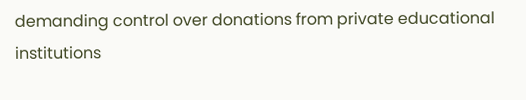demanding control over donations from private educational institutions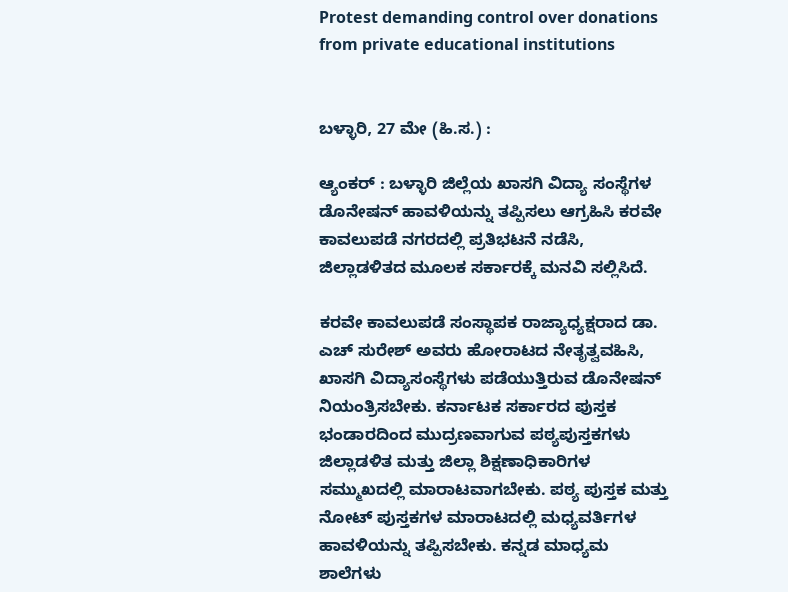Protest demanding control over donations from private educational institutions


ಬಳ್ಳಾರಿ, 27 ಮೇ (ಹಿ.ಸ.) :

ಆ್ಯಂಕರ್ : ಬಳ್ಳಾರಿ ಜಿಲ್ಲೆಯ ಖಾಸಗಿ ವಿದ್ಯಾ ಸಂಸ್ಥೆಗಳ ಡೊನೇಷನ್ ಹಾವಳಿಯನ್ನು ತಪ್ಪಿಸಲು ಆಗ್ರಹಿಸಿ ಕರವೇ ಕಾವಲುಪಡೆ ನಗರದಲ್ಲಿ ಪ್ರತಿಭಟನೆ ನಡೆಸಿ, ಜಿಲ್ಲಾಡಳಿತದ ಮೂಲಕ ಸರ್ಕಾರಕ್ಕೆ ಮನವಿ ಸಲ್ಲಿಸಿದೆ.

ಕರವೇ ಕಾವಲುಪಡೆ ಸಂಸ್ಥಾಪಕ ರಾಜ್ಯಾಧ್ಯಕ್ಷರಾದ ಡಾ. ಎಚ್ ಸುರೇಶ್ ಅವರು ಹೋರಾಟದ ನೇತೃತ್ವವಹಿಸಿ, ಖಾಸಗಿ ವಿದ್ಯಾಸಂಸ್ಥೆಗಳು ಪಡೆಯುತ್ತಿರುವ ಡೊನೇಷನ್ ನಿಯಂತ್ರಿಸಬೇಕು. ಕರ್ನಾಟಕ ಸರ್ಕಾರದ ಪುಸ್ತಕ ಭಂಡಾರದಿಂದ ಮುದ್ರಣವಾಗುವ ಪಠ್ಯಪುಸ್ತಕಗಳು ಜಿಲ್ಲಾಡಳಿತ ಮತ್ತು ಜಿಲ್ಲಾ ಶಿಕ್ಷಣಾಧಿಕಾರಿಗಳ ಸಮ್ಮುಖದಲ್ಲಿ ಮಾರಾಟವಾಗಬೇಕು. ಪಠ್ಯ ಪುಸ್ತಕ ಮತ್ತು ನೋಟ್ ಪುಸ್ತಕಗಳ ಮಾರಾಟದಲ್ಲಿ ಮಧ್ಯವರ್ತಿಗಳ ಹಾವಳಿಯನ್ನು ತಪ್ಪಿಸಬೇಕು. ಕನ್ನಡ ಮಾಧ್ಯಮ ಶಾಲೆಗಳು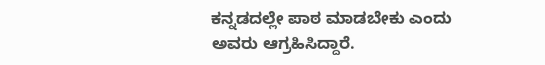ಕನ್ನಡದಲ್ಲೇ ಪಾಠ ಮಾಡಬೇಕು ಎಂದು ಅವರು ಆಗ್ರಹಿಸಿದ್ದಾರೆ.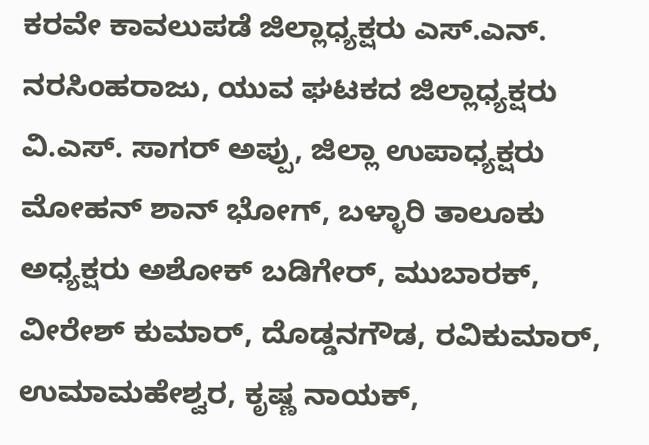ಕರವೇ ಕಾವಲುಪಡೆ ಜಿಲ್ಲಾಧ್ಯಕ್ಷರು ಎಸ್.ಎನ್. ನರಸಿಂಹರಾಜು, ಯುವ ಘಟಕದ ಜಿಲ್ಲಾಧ್ಯಕ್ಷರು ವಿ.ಎಸ್. ಸಾಗರ್ ಅಪ್ಪು, ಜಿಲ್ಲಾ ಉಪಾಧ್ಯಕ್ಷರು ಮೋಹನ್ ಶಾನ್ ಭೋಗ್, ಬಳ್ಳಾರಿ ತಾಲೂಕು ಅಧ್ಯಕ್ಷರು ಅಶೋಕ್ ಬಡಿಗೇರ್, ಮುಬಾರಕ್, ವೀರೇಶ್ ಕುಮಾರ್, ದೊಡ್ಡನಗೌಡ, ರವಿಕುಮಾರ್, ಉಮಾಮಹೇಶ್ವರ, ಕೃಷ್ಣ ನಾಯಕ್,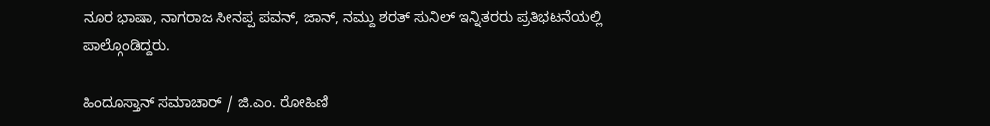ನೂರ ಭಾಷಾ, ನಾಗರಾಜ ಸೀನಪ್ಪ ಪವನ್, ಜಾನ್, ನಮ್ದು ಶರತ್ ಸುನಿಲ್ ಇನ್ನಿತರರು ಪ್ರತಿಭಟನೆಯಲ್ಲಿ ಪಾಲ್ಗೊಂಡಿದ್ದರು.

ಹಿಂದೂಸ್ತಾನ್ ಸಮಾಚಾರ್ / ಜಿ.ಎಂ. ರೋಹಿಣಿ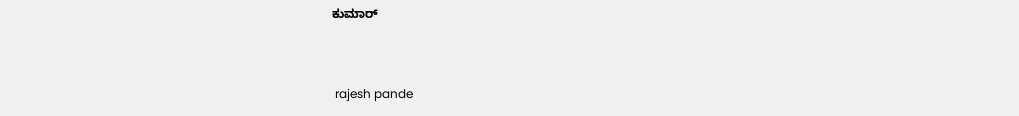ಕುಮಾರ್


 rajesh pande